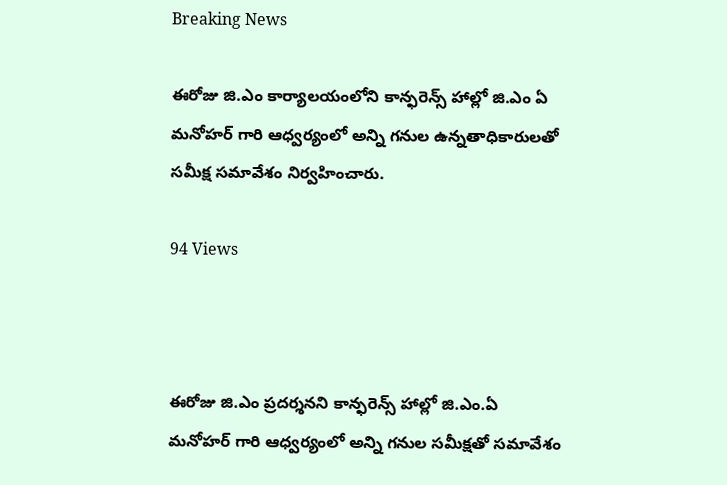Breaking News

ఈరోజు జి.ఎం కార్యాలయంలోని కాన్ఫరెన్స్ హాల్లో జి.ఎం ఏ మనోహర్ గారి ఆధ్వర్యంలో అన్ని గనుల ఉన్నతాధికారులతో సమీక్ష సమావేశం నిర్వహించారు.

94 Views



ఈరోజు జి.ఎం ప్రదర్శనని కాన్ఫరెన్స్ హాల్లో జి.ఎం.ఏ మనోహర్ గారి ఆధ్వర్యంలో అన్ని గనుల సమీక్షతో సమావేశం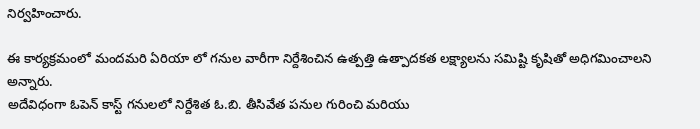నిర్వహించారు.

ఈ కార్యక్రమంలో మందమరి ఏరియా లో గనుల వారీగా నిర్దేశించిన ఉత్పత్తి ఉత్పాదకత లక్ష్యాలను సమిష్టి కృషితో అధిగమించాలని అన్నారు.
అదేవిధంగా ఓపెన్ కాస్ట్ గనులలో నిర్దేశిత ఓ.బి. తీసివేత పనుల గురించి మరియు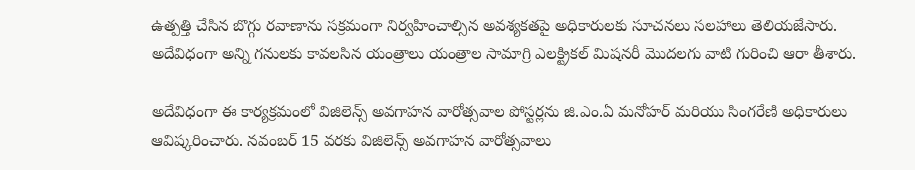ఉత్పత్తి చేసిన బొగ్గు రవాణాను సక్రమంగా నిర్వహించాల్సిన అవశ్యకతపై అధికారులకు సూచనలు సలహాలు తెలియజేసారు. అదేవిధంగా అన్ని గనులకు కావలసిన యంత్రాలు యంత్రాల సామాగ్రి ఎలక్ట్రికల్ మిషనరీ మొదలగు వాటి గురించి ఆరా తీశారు.

అదేవిధంగా ఈ కార్యక్రమంలో విజిలెన్స్ అవగాహన వారోత్సవాల పోస్టర్లను జి.ఎం.ఏ మనోహర్ మరియు సింగరేణి అధికారులు ఆవిష్కరించారు. నవంబర్ 15 వరకు విజిలెన్స్ అవగాహన వారోత్సవాలు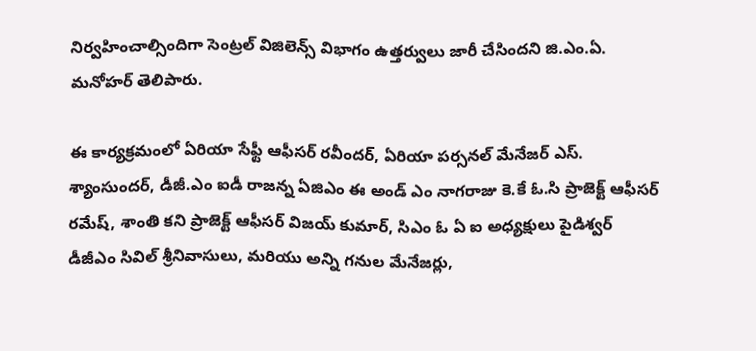నిర్వహించాల్సిందిగా సెంట్రల్ విజిలెన్స్ విభాగం ఉత్తర్వులు జారీ చేసిందని జి.ఎం.ఏ. మనోహర్ తెలిపారు.

ఈ కార్యక్రమంలో ఏరియా సేఫ్టీ ఆఫీసర్ రవీందర్, ఏరియా పర్సనల్ మేనేజర్ ఎస్. శ్యాంసుందర్, డీజీ.ఎం ఐడీ రాజన్న ఏజిఎం ఈ అండ్ ఎం నాగరాజు కె.కే ఓ.సి ప్రాజెక్ట్ ఆఫీసర్ రమేష్, శాంతి కని ప్రాజెక్ట్ ఆఫీసర్ విజయ్ కుమార్, సిఎం ఓ ఏ ఐ అధ్యక్షులు పైడిశ్వర్ డీజీఎం సివిల్ శ్రీనివాసులు, మరియు అన్ని గనుల మేనేజర్లు,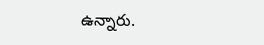ఉన్నారు.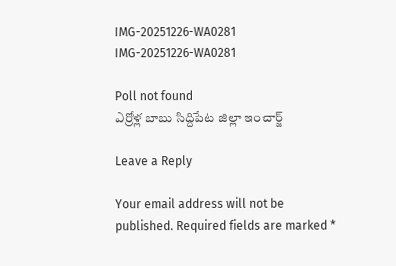IMG-20251226-WA0281
IMG-20251226-WA0281

Poll not found
ఎర్రోళ్ల బాబు సిద్దిపేట జిల్లా ఇంచార్జ్

Leave a Reply

Your email address will not be published. Required fields are marked *